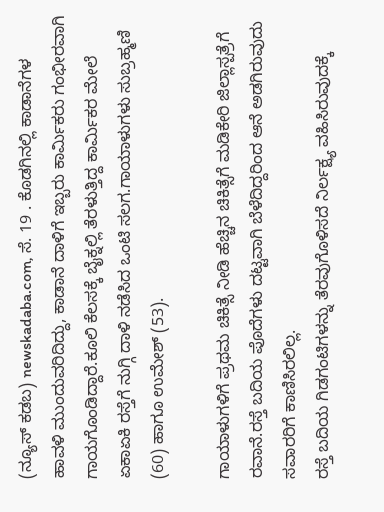(ನ್ಯೂಸ್ ಕಡಬ) newskadaba.com, ಸೆ. 19 . ಕೊಡಗಿನಲ್ಲಿ ಕಾಡಾನೆಗಳ ಹಾವಳಿ ಮುಂದುವರಿದಿದ್ದು, ಕಾಡಾನೆ ದಾಳಿಗೆ ಇಬ್ಬರು ಕಾರ್ಮಿಕರು ಗಂಭೀರವಾಗಿ ಗಾಯಗೊಂಡಿದ್ದಾರೆ.ಕೂಲಿ ಕೆಲಸಕ್ಕೆ ಬೈಕ್ನಲ್ಲಿ ತೆರಳುತ್ತಿದ್ದ ಕಾರ್ಮಿಕರ ಮೇಲೆ ಏಕಾಏಕಿ ರಸ್ತೆಗೆ ನುಗ್ಗಿ ದಾಳಿ ನಡೆಸಿದ ಒಂಟಿ ಸಲಗ.ಗಾಯಾಳುಗಳು ಸುಬ್ರಹ್ಮಣಿ (60) ಹಾಗೂ ಉಮೇಶ್ (53).

ಗಾಯಾಳುಗಳಿಗೆ ಪ್ರಥಮ ಚಿಕಿತ್ಸೆ ನೀಡಿ ಹೆಚ್ಚಿನ ಚಿಕಿತ್ಸೆಗೆ ಮಡಿಕೇರಿ ಜಿಲ್ಲಾಸ್ಪತ್ರೆಗೆ ರವಾನೆ.ರಸ್ತೆ ಬದಿಯ ಪೊದೆಗಳು ದಟ್ಟವಾಗಿ ಬೆಳೆದಿದ್ದರಿಂದ ಆನೆ ಅಡಗಿರುವುದು ಸವಾರರಿಗೆ ಕಾಣಿಸಿರಲಿಲ್ಲ.
ರಸ್ತೆ ಬದಿಯ ಗಿಡಗಂಟಿಗಳನ್ನು ತೆರವುಗೊಳಿಸದೆ ನಿರ್ಲಕ್ಷ್ಯ ವಹಿಸಿರುವುದಕ್ಕೆ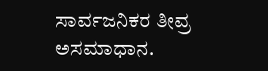ಸಾರ್ವಜನಿಕರ ತೀವ್ರ ಅಸಮಾಧಾನ.